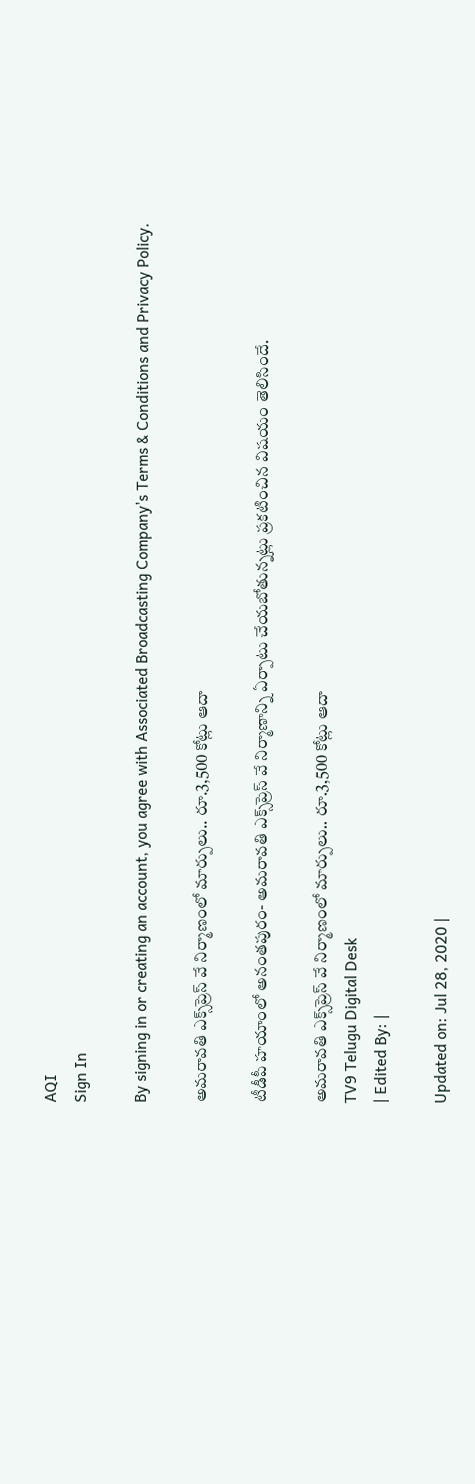AQI
Sign In

By signing in or creating an account, you agree with Associated Broadcasting Company's Terms & Conditions and Privacy Policy.

అమరావతి ఎక్స్‌ప్రెస్ వే నిర్మాణంలో మార్పులు‌.. రూ.3,500 కోట్లు ఆదా

టీడీపీ హయాంలో అనంతపురం- అమరావతి ఎక్స్‌ప్రెస్ వే నిర్మాణాన్ని ఏర్పాటు చేయబోతున్నట్లు ప్రకటించిన విషయం తెలిసిందే.

అమరావతి ఎక్స్‌ప్రెస్ వే నిర్మాణంలో మార్పులు‌.. రూ.3,500 కోట్లు ఆదా
TV9 Telugu Digital Desk
| Edited By: |

Updated on: Jul 28, 2020 |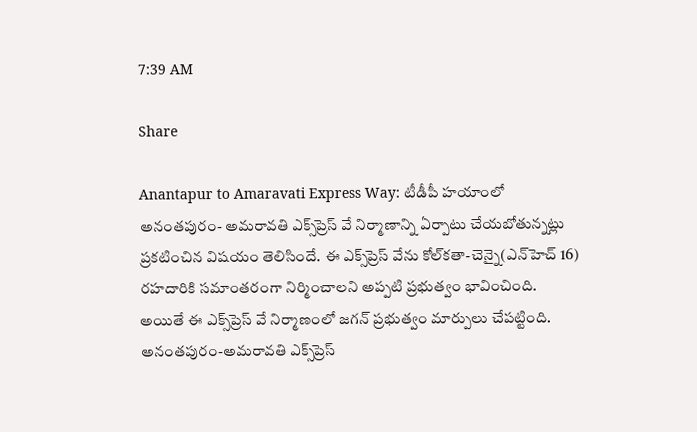7:39 AM

Share

Anantapur to Amaravati Express Way: టీడీపీ హయాంలో అనంతపురం- అమరావతి ఎక్స్‌ప్రెస్ వే నిర్మాణాన్ని ఏర్పాటు చేయబోతున్నట్లు ప్రకటించిన విషయం తెలిసిందే. ఈ ఎక్స్‌ప్రెస్‌ వేను కోల్‌కతా-చెన్నై(ఎన్‌హెచ్‌ 16) రహదారికి సమాంతరంగా నిర్మించాలని అప్పటి ప్రభుత్వం భావించింది. అయితే ఈ ఎక్స్‌ప్రెస్ వే నిర్మాణంలో జగన్ ప్రభుత్వం మార్పులు చేపట్టింది. అనంతపురం-అమరావతి ఎక్స్‌ప్రెస్‌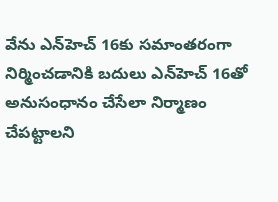వేను ఎన్‌హెచ్ ‌16కు సమాంతరంగా నిర్మించడానికి బదులు ఎన్‌హెచ్‌ 16తో అనుసంధానం చేసేలా నిర్మాణం చేపట్టాలని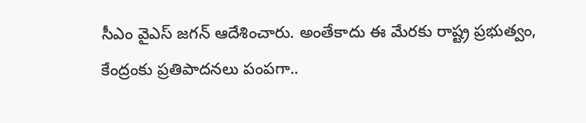సీఎం వైఎస్ జగన్ ఆదేశించారు. అంతేకాదు ఈ మేరకు రాష్ట్ర ప్రభుత్వం, కేంద్రంకు ప్రతిపాదనలు పంపగా..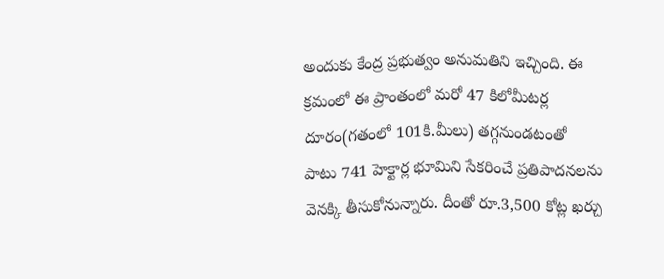అందుకు కేంద్ర ప్రభుత్వం అనుమతిని ఇచ్చింది. ఈ క్రమంలో ఈ ప్రాంతంలో మరో 47 కిలోమీటర్ల దూరం(గతంలో 101కి.మీలు) తగ్గనుండటంతో పాటు 741 హెక్టార్ల భూమిని సేకరించే ప్రతిపాదనలను వెనక్కి తీసుకోనున్నారు. దీంతో రూ.3,500 కోట్ల ఖర్చు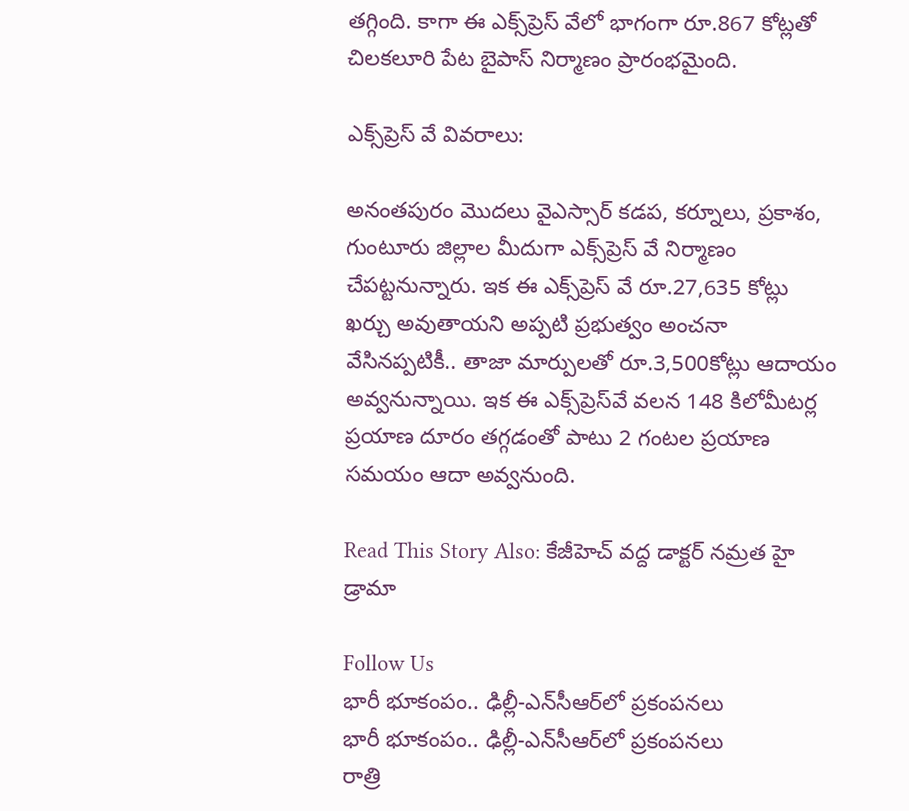తగ్గింది. కాగా ఈ ఎక్స్‌ప్రెస్‌ వేలో భాగంగా రూ.867 కోట్లతో చిలకలూరి పేట బైపాస్‌ నిర్మాణం ప్రారంభమైంది.

ఎక్స్‌ప్రెస్‌ వే వివరాలు:

అనంతపురం మొదలు వైఎస్సార్‌ కడప, కర్నూలు, ప్రకాశం, గుంటూరు జిల్లాల మీదుగా ఎక్స్‌ప్రెస్‌ వే నిర్మాణం చేపట్టనున్నారు. ఇక ఈ ఎక్స్‌ప్రెస్‌ వే రూ.27,635 కోట్లు  ఖర్చు అవుతాయని అప్పటి ప్రభుత్వం అంచనా వేసినప్పటికీ.. తాజా మార్పులతో రూ.3,500కోట్లు ఆదాయం అవ్వనున్నాయి. ఇక ఈ ఎక్స్‌ప్రెస్‌వే వలన 148 కిలోమీటర్ల ప్రయాణ దూరం తగ్గడంతో పాటు 2 గంటల ప్రయాణ సమయం ఆదా అవ్వనుంది.

Read This Story Also: కేజీహెచ్ వద్ద డాక్టర్ నమ్రత హై డ్రామా

Follow Us
భారీ భూకంపం.. ఢిల్లీ-ఎన్‌సీఆర్‌లో ప్రకంపనలు
భారీ భూకంపం.. ఢిల్లీ-ఎన్‌సీఆర్‌లో ప్రకంపనలు
రాత్రి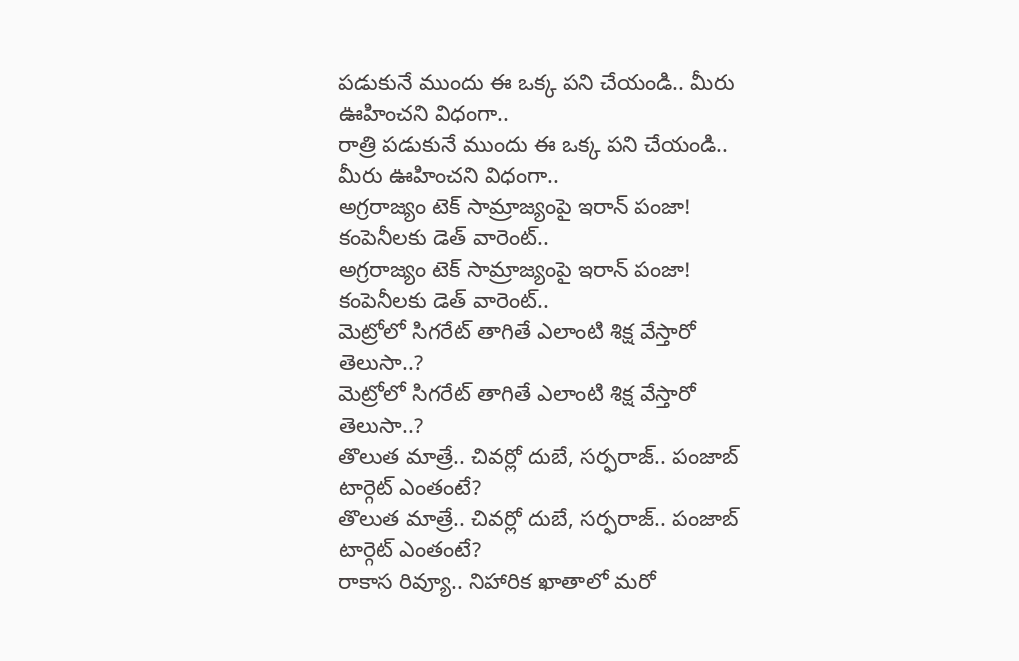పడుకునే ముందు ఈ ఒక్క పని చేయండి.. మీరు ఊహించని విధంగా..
రాత్రి పడుకునే ముందు ఈ ఒక్క పని చేయండి.. మీరు ఊహించని విధంగా..
అగ్రరాజ్యం టెక్ సామ్రాజ్యంపై ఇరాన్ పంజా! కంపెనీలకు డెత్ వారెంట్..
అగ్రరాజ్యం టెక్ సామ్రాజ్యంపై ఇరాన్ పంజా! కంపెనీలకు డెత్ వారెంట్..
మెట్రోలో సిగరేట్ తాగితే ఎలాంటి శిక్ష వేస్తారో తెలుసా..?
మెట్రోలో సిగరేట్ తాగితే ఎలాంటి శిక్ష వేస్తారో తెలుసా..?
తొలుత మాత్రే.. చివర్లో దుబే, సర్ఫరాజ్.. పంజాబ్ టార్గెట్ ఎంతంటే?
తొలుత మాత్రే.. చివర్లో దుబే, సర్ఫరాజ్.. పంజాబ్ టార్గెట్ ఎంతంటే?
రాకాస రివ్యూ.. నిహారిక ఖాతాలో మరో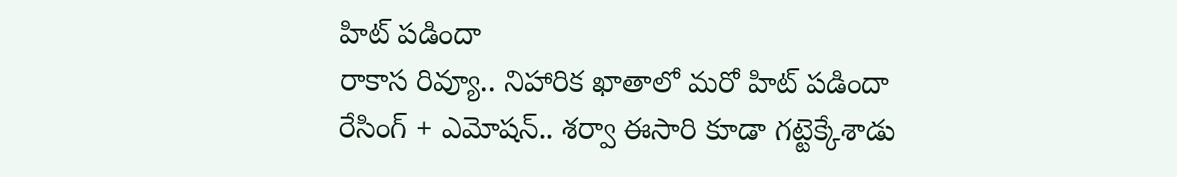హిట్ ప‌డిందా
రాకాస రివ్యూ.. నిహారిక ఖాతాలో మరో హిట్ ప‌డిందా
రేసింగ్ + ఎమోషన్‌.. శర్వా ఈసారి కూడా గట్టెక్కేశాడు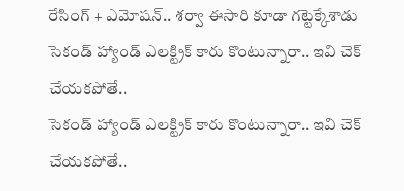రేసింగ్ + ఎమోషన్‌.. శర్వా ఈసారి కూడా గట్టెక్కేశాడు
సెకండ్ హ్యాండ్ ఎలక్ట్రిక్ కారు కొంటున్నారా.. ఇవి చెక్ చేయకపోతే..
సెకండ్ హ్యాండ్ ఎలక్ట్రిక్ కారు కొంటున్నారా.. ఇవి చెక్ చేయకపోతే..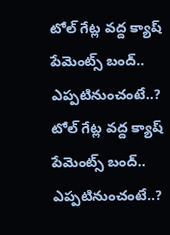టోల్ గేట్ల వద్ద క్యాష్ పేమెంట్స్ బంద్.. ఎప్పటినుంచంటే..?
టోల్ గేట్ల వద్ద క్యాష్ పేమెంట్స్ బంద్.. ఎప్పటినుంచంటే..?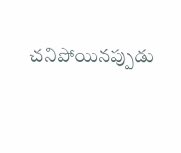చనిపోయినప్పుడు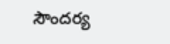సౌందర్య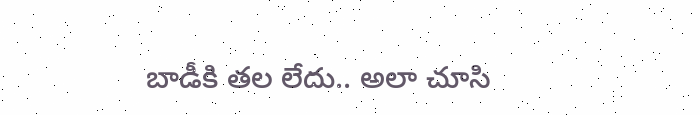బాడీకి తల లేదు.. అలా చూసి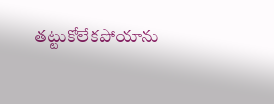తట్టుకోలేకపోయాను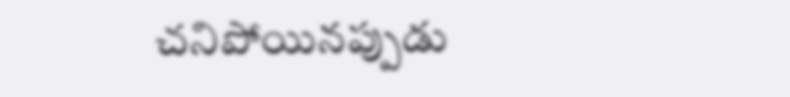చనిపోయినప్పుడు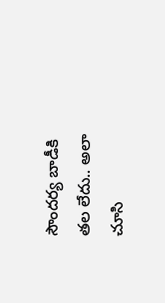సౌందర్య బాడీకి తల లేదు.. అలా చూసి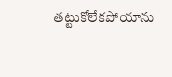తట్టుకోలేకపోయాను